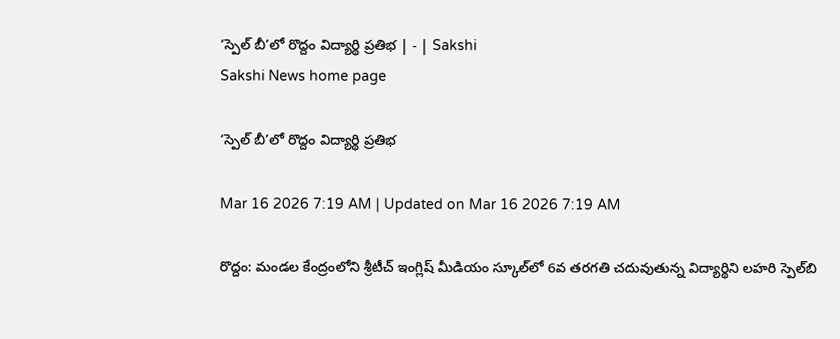‘స్పెల్‌ బీ’లో రొద్దం విద్యార్థి ప్రతిభ | - | Sakshi
Sakshi News home page

‘స్పెల్‌ బీ’లో రొద్దం విద్యార్థి ప్రతిభ

Mar 16 2026 7:19 AM | Updated on Mar 16 2026 7:19 AM

రొద్దం: మండల కేంద్రంలోని శ్రీటీచ్‌ ఇంగ్లిష్‌ మీడియం స్కూల్‌లో 6వ తరగతి చదువుతున్న విద్యార్థిని లహరి స్పెల్‌బి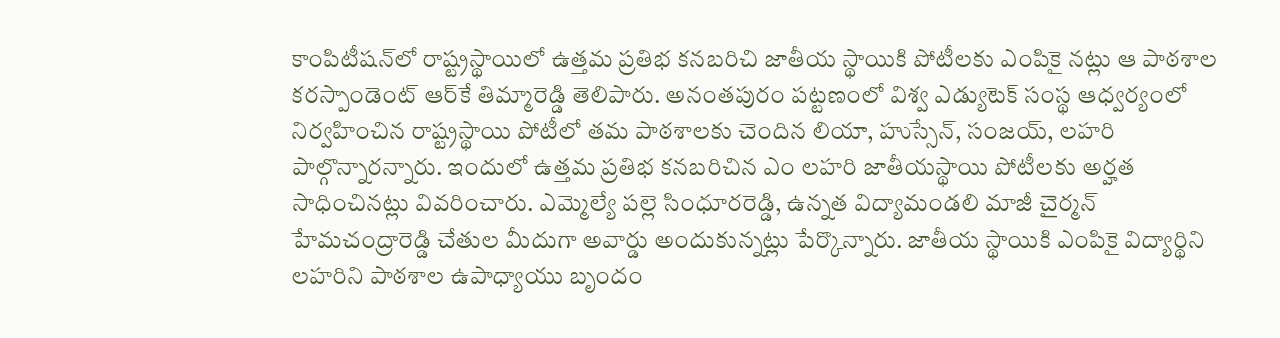కాంపిటీషన్‌లో రాష్ట్రస్థాయిలో ఉత్తమ ప్రతిభ కనబరిచి జాతీయ స్థాయికి పోటీలకు ఎంపికై నట్లు ఆ పాఠశాల కరస్పాండెంట్‌ ఆర్‌కే తిమ్మారెడ్డి తెలిపారు. అనంతపురం పట్టణంలో విశ్వ ఎడ్యుటెక్‌ సంస్థ ఆధ్వర్యంలో నిర్వహించిన రాష్ట్రస్థాయి పోటీలో తమ పాఠశాలకు చెందిన లియా, హుస్సేన్‌, సంజయ్‌, లహరి పాల్గొన్నారన్నారు. ఇందులో ఉత్తమ ప్రతిభ కనబరిచిన ఎం లహరి జాతీయస్థాయి పోటీలకు అర్హత సాధించినట్లు వివరించారు. ఎమ్మెల్యే పల్లె సింధూరరెడ్డి, ఉన్నత విద్యామండలి మాజీ చైర్మన్‌ హేమచంద్రారెడ్డి చేతుల మీదుగా అవార్డు అందుకున్నట్లు పేర్కొన్నారు. జాతీయ స్థాయికి ఎంపికై విద్యార్థిని లహరిని పాఠశాల ఉపాధ్యాయు బృందం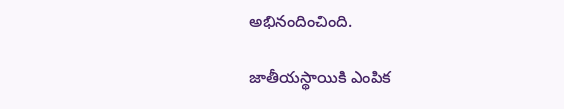అభినందించింది.

జాతీయస్థాయికి ఎంపిక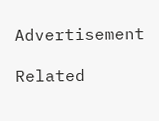Advertisement

Related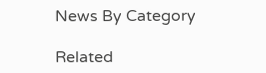News By Category

Related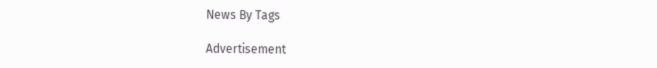News By Tags

Advertisement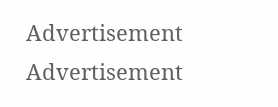Advertisement
Advertisement